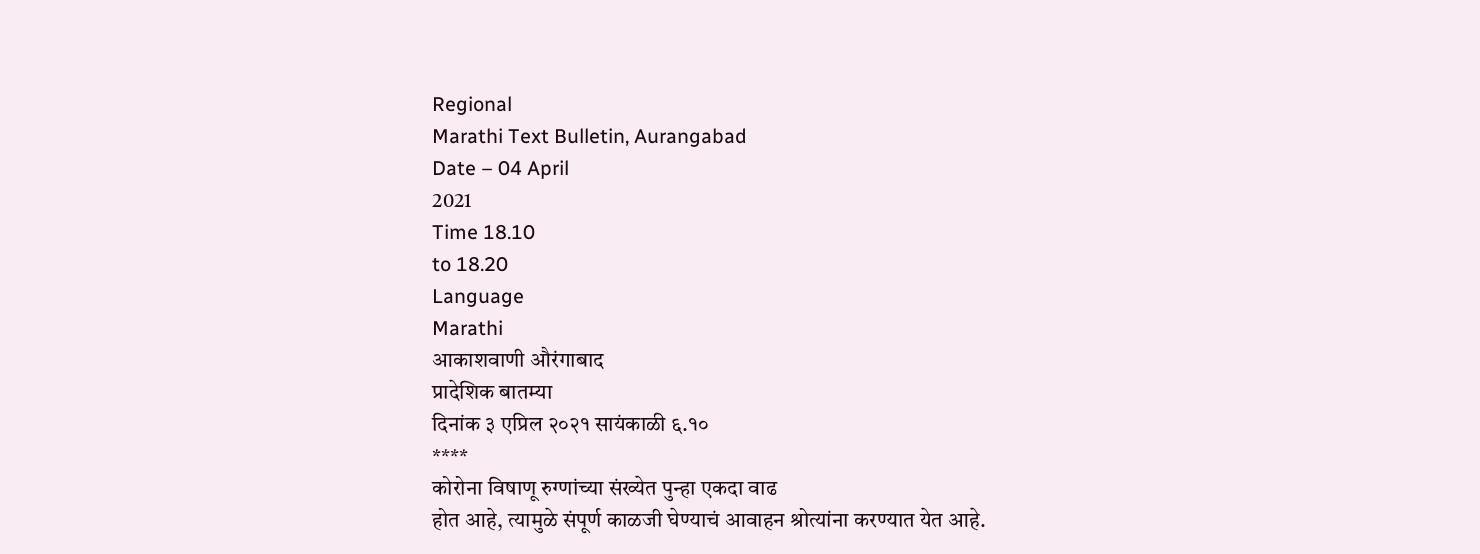Regional
Marathi Text Bulletin, Aurangabad
Date – 04 April
2021
Time 18.10
to 18.20
Language
Marathi
आकाशवाणी औरंगाबाद
प्रादेशिक बातम्या
दिनांक ३ एप्रिल २०२१ सायंकाळी ६.१०
****
कोरोना विषाणू रुग्णांच्या संख्येत पुन्हा एकदा वाढ
होत आहे, त्यामुळे संपूर्ण काळजी घेण्याचं आवाहन श्रोत्यांना करण्यात येत आहे.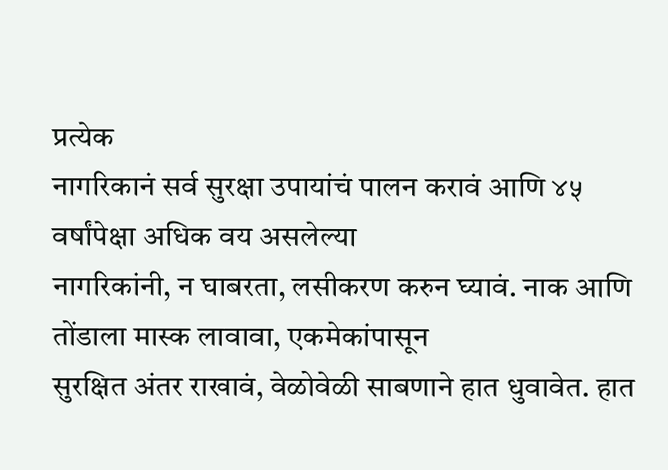प्रत्येक
नागरिकानं सर्व सुरक्षा उपायांचं पालन करावं आणि ४५ वर्षांपेक्षा अधिक वय असलेल्या
नागरिकांनी, न घाबरता, लसीकरण करुन घ्यावं. नाक आणि तोंडाला मास्क लावावा, एकमेकांपासून
सुरक्षित अंतर राखावं, वेळोवेळी साबणाने हात धुवावेत. हात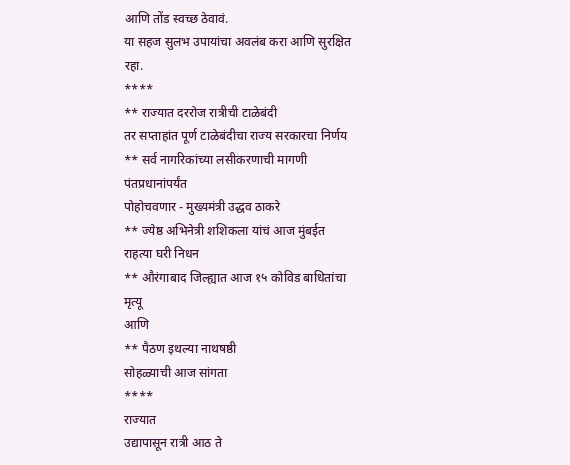आणि तोंड स्वच्छ ठेवावं.
या सहज सुलभ उपायांचा अवलंब करा आणि सुरक्षित रहा.
****
** राज्यात दररोज रात्रीची टाळेबंदी
तर सप्ताहांत पूर्ण टाळेबंदीचा राज्य सरकारचा निर्णय
** सर्व नागरिकांच्या लसीकरणाची मागणी पंतप्रधानांपर्यंत
पोहोचवणार - मुख्यमंत्री उद्धव ठाकरे
** ज्येष्ठ अभिनेत्री शशिकला यांचं आज मुंबईत
राहत्या घरी निधन
** औरंगाबाद जिल्ह्यात आज १५ कोविड बाधितांचा मृत्यू
आणि
** पैठण इथल्या नाथषष्ठी
सोहळ्याची आज सांगता
****
राज्यात
उद्यापासून रात्री आठ ते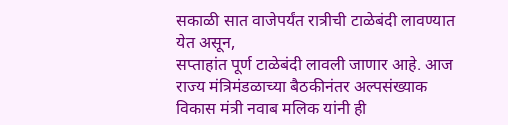सकाळी सात वाजेपर्यंत रात्रीची टाळेबंदी लावण्यात येत असून,
सप्ताहांत पूर्ण टाळेबंदी लावली जाणार आहे. आज राज्य मंत्रिमंडळाच्या बैठकीनंतर अल्पसंख्याक
विकास मंत्री नवाब मलिक यांनी ही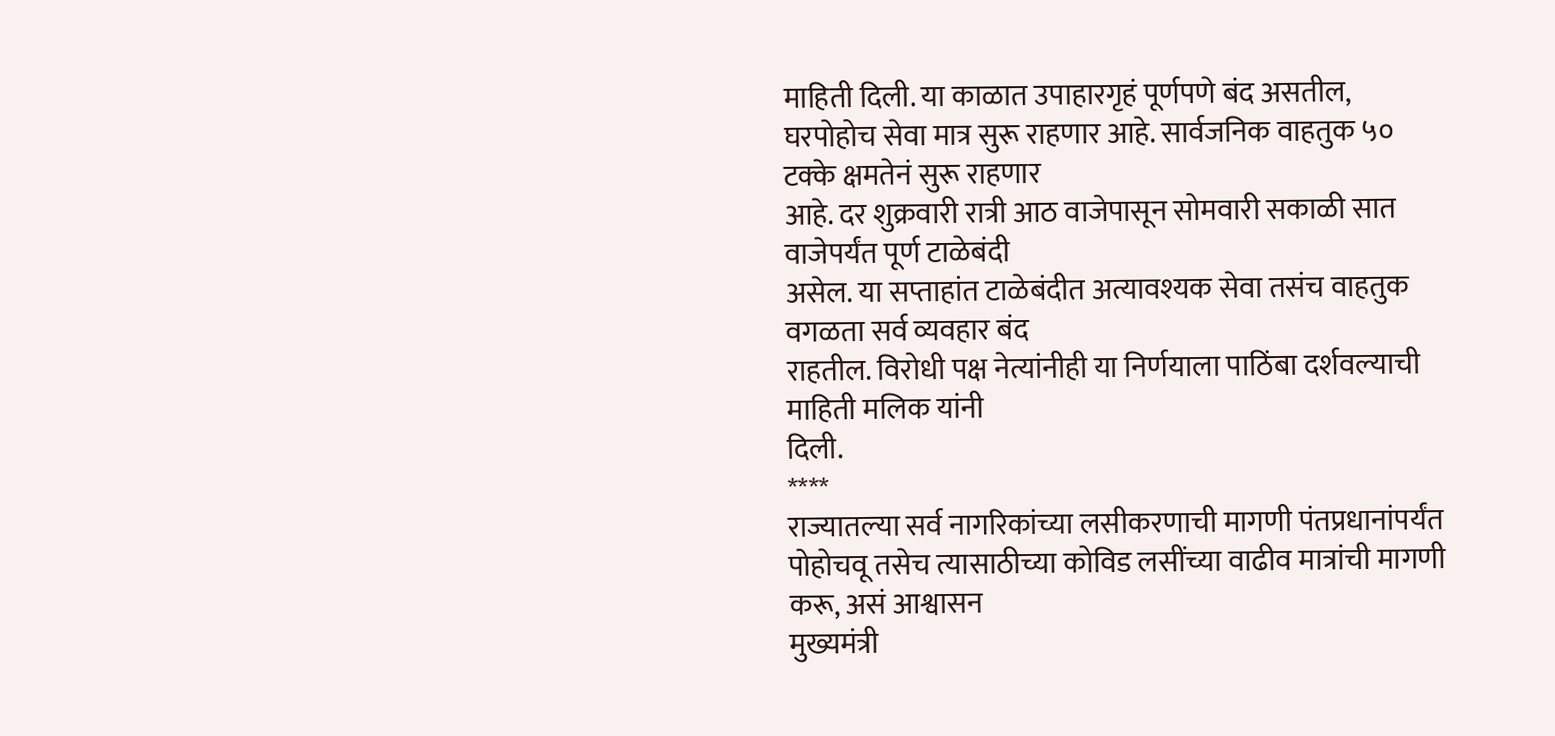माहिती दिली. या काळात उपाहारगृहं पूर्णपणे बंद असतील,
घरपोहोच सेवा मात्र सुरू राहणार आहे. सार्वजनिक वाहतुक ५० टक्के क्षमतेनं सुरू राहणार
आहे. दर शुक्रवारी रात्री आठ वाजेपासून सोमवारी सकाळी सात वाजेपर्यंत पूर्ण टाळेबंदी
असेल. या सप्ताहांत टाळेबंदीत अत्यावश्यक सेवा तसंच वाहतुक वगळता सर्व व्यवहार बंद
राहतील. विरोधी पक्ष नेत्यांनीही या निर्णयाला पाठिंबा दर्शवल्याची माहिती मलिक यांनी
दिली.
****
राज्यातल्या सर्व नागरिकांच्या लसीकरणाची मागणी पंतप्रधानांपर्यंत
पोहोचवू तसेच त्यासाठीच्या कोविड लसींच्या वाढीव मात्रांची मागणी करू, असं आश्वासन
मुख्यमंत्री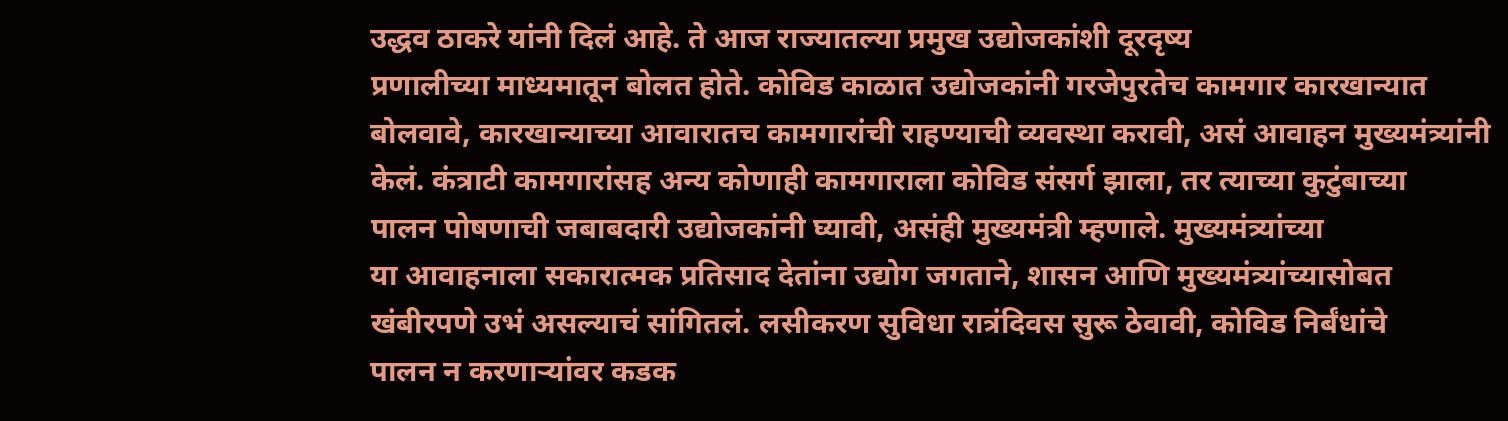उद्धव ठाकरे यांनी दिलं आहे. ते आज राज्यातल्या प्रमुख उद्योजकांशी दूरदृष्य
प्रणालीच्या माध्यमातून बोलत होते. कोविड काळात उद्योजकांनी गरजेपुरतेच कामगार कारखान्यात
बोलवावे, कारखान्याच्या आवारातच कामगारांची राहण्याची व्यवस्था करावी, असं आवाहन मुख्यमंत्र्यांनी
केलं. कंत्राटी कामगारांसह अन्य कोणाही कामगाराला कोविड संसर्ग झाला, तर त्याच्या कुटुंबाच्या
पालन पोषणाची जबाबदारी उद्योजकांनी घ्यावी, असंही मुख्यमंत्री म्हणाले. मुख्यमंत्र्यांच्या
या आवाहनाला सकारात्मक प्रतिसाद देतांना उद्योग जगताने, शासन आणि मुख्यमंत्र्यांच्यासोबत
खंबीरपणे उभं असल्याचं सांगितलं. लसीकरण सुविधा रात्रंदिवस सुरू ठेवावी, कोविड निर्बंधांचे
पालन न करणाऱ्यांवर कडक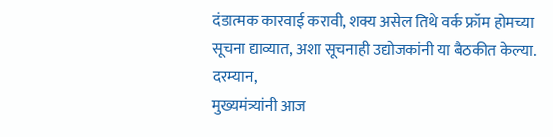दंडात्मक कारवाई करावी, शक्य असेल तिथे वर्क फ्रॉम होमच्या
सूचना द्याव्यात, अशा सूचनाही उद्योजकांनी या बैठकीत केल्या.
दरम्यान,
मुख्यमंत्र्यांनी आज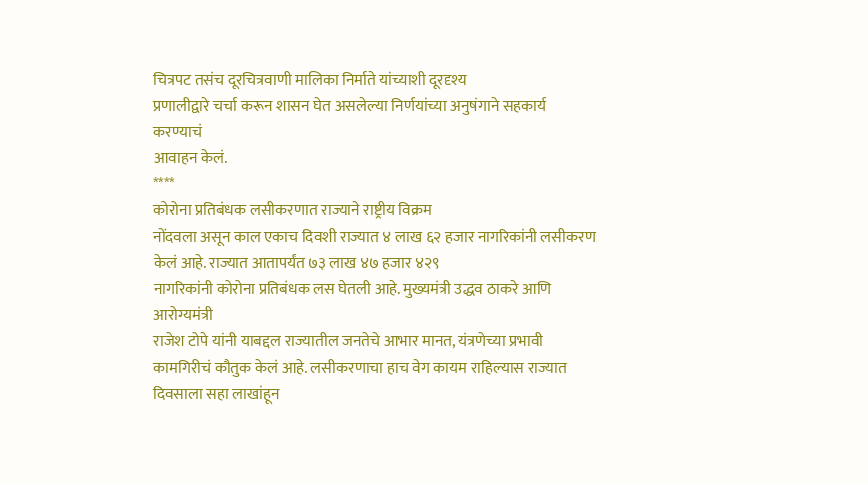चित्रपट तसंच दूरचित्रवाणी मालिका निर्माते यांच्याशी दूरदृश्य
प्रणालीद्वारे चर्चा करून शासन घेत असलेल्या निर्णयांच्या अनुषंगाने सहकार्य करण्याचं
आवाहन केलं.
****
कोरोना प्रतिबंधक लसीकरणात राज्याने राष्ट्रीय विक्रम
नोंदवला असून काल एकाच दिवशी राज्यात ४ लाख ६२ हजार नागरिकांनी लसीकरण केलं आहे. राज्यात आतापर्यंत ७३ लाख ४७ हजार ४२९
नागरिकांनी कोरोना प्रतिबंधक लस घेतली आहे. मुख्यमंत्री उद्धव ठाकरे आणि आरोग्यमंत्री
राजेश टोपे यांनी याबद्दल राज्यातील जनतेचे आभार मानत, यंत्रणेच्या प्रभावी कामगिरीचं कौतुक केलं आहे. लसीकरणाचा हाच वेग कायम राहिल्यास राज्यात दिवसाला सहा लाखांहून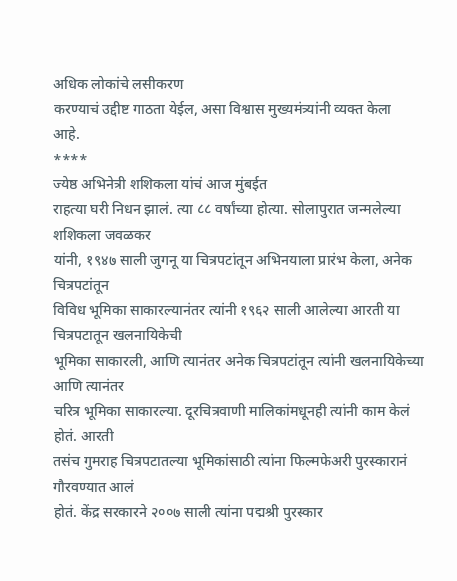अधिक लोकांचे लसीकरण
करण्याचं उद्दीष्ट गाठता येईल, असा विश्वास मुख्यमंत्र्यांनी व्यक्त केला
आहे.
****
ज्येष्ठ अभिनेत्री शशिकला यांचं आज मुंबईत
राहत्या घरी निधन झालं. त्या ८८ वर्षांच्या होत्या. सोलापुरात जन्मलेल्या शशिकला जवळकर
यांनी, १९४७ साली जुगनू या चित्रपटांतून अभिनयाला प्रारंभ केला, अनेक चित्रपटांतून
विविध भूमिका साकारल्यानंतर त्यांनी १९६२ साली आलेल्या आरती या चित्रपटातून खलनायिकेची
भूमिका साकारली, आणि त्यानंतर अनेक चित्रपटांतून त्यांनी खलनायिकेच्या आणि त्यानंतर
चरित्र भूमिका साकारल्या. दूरचित्रवाणी मालिकांमधूनही त्यांनी काम केलं होतं. आरती
तसंच गुमराह चित्रपटातल्या भूमिकांसाठी त्यांना फिल्मफेअरी पुरस्कारानं गौरवण्यात आलं
होतं. केंद्र सरकारने २००७ साली त्यांना पद्मश्री पुरस्कार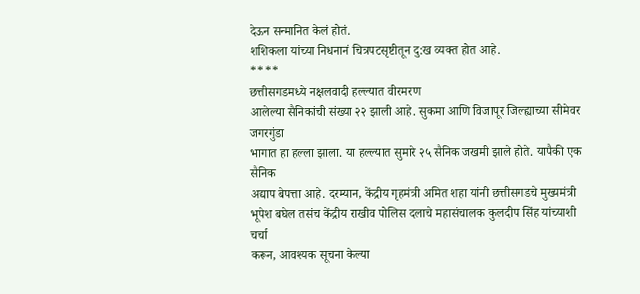देऊन सन्मानित केलं होतं.
शशिकला यांच्या निधनानं चित्रपटसृष्टीतून दु:ख व्यक्त होत आहे.
****
छत्तीसगडमध्ये नक्षलवादी हल्ल्यात वीरमरण
आलेल्या सैनिकांची संख्या २२ झाली आहे. सुकमा आणि विजापूर जिल्ह्याच्या सीमेवर जगरगुंडा
भागात हा हल्ला झाला. या हल्ल्यात सुमारे २५ सैनिक जखमी झाले होते. यापैकी एक सैनिक
अद्याप बेपत्ता आहे. दरम्यान, केंद्रीय गृहमंत्री अमित शहा यांनी छत्तीसगडचे मुख्यमंत्री
भूपेश बघेल तसंच केंद्रीय राखीव पोलिस दलाचे महासंचालक कुलदीप सिंह यांच्याशी चर्चा
करून, आवश्यक सूचना केल्या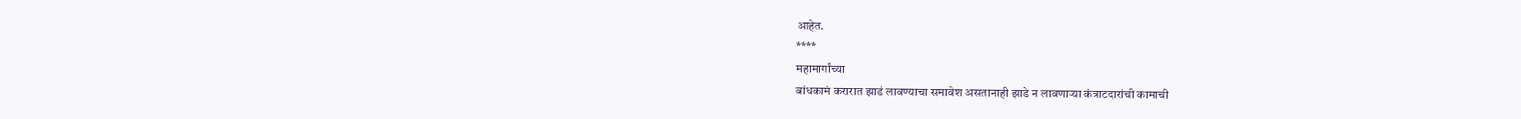आहेत.
****
महामार्गांच्या
बांधकामं करारात झाडं लावण्याचा समावेश असतानाही झाडे न लावणाऱ्या कंत्राटदारांची कामाची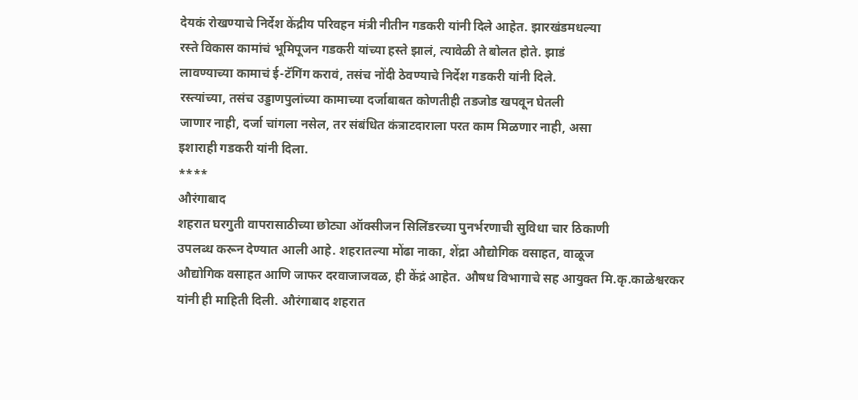देयकं रोखण्याचे निर्देश केंद्रीय परिवहन मंत्री नीतीन गडकरी यांनी दिले आहेत. झारखंडमधल्या
रस्ते विकास कामांचं भूमिपूजन गडकरी यांच्या हस्ते झालं, त्यावेळी ते बोलत होते. झाडं
लावण्याच्या कामाचं ई-टॅगिंग करावं, तसंच नोंदी ठेवण्याचे निर्देश गडकरी यांनी दिले.
रस्त्यांच्या, तसंच उड्डाणपुलांच्या कामाच्या दर्जाबाबत कोणतीही तडजोड खपवून घेतली
जाणार नाही, दर्जा चांगला नसेल, तर संबंधित कंत्राटदाराला परत काम मिळणार नाही, असा
इशाराही गडकरी यांनी दिला.
****
औरंगाबाद
शहरात घरगुती वापरासाठीच्या छोट्या ऑक्सीजन सिलिंडरच्या पुनर्भरणाची सुविधा चार ठिकाणी
उपलब्ध करून देण्यात आली आहे. शहरातल्या मोंढा नाका, शेंद्रा औद्योगिक वसाहत, वाळूज
औद्योगिक वसाहत आणि जाफर दरवाजाजवळ, ही केंद्रं आहेत. औषध विभागाचे सह आयुक्त मि.कृ.काळेश्वरकर
यांनी ही माहिती दिली. औरंगाबाद शहरात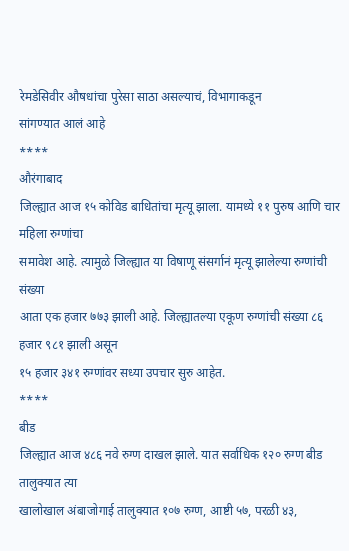रेमडेसिवीर औषधांचा पुरेसा साठा असल्याचं, विभागाकडून
सांगण्यात आलं आहे
****
औरंगाबाद
जिल्ह्यात आज १५ कोविड बाधितांचा मृत्यू झाला. यामध्ये ११ पुरुष आणि चार महिला रुग्णांचा
समावेश आहे. त्यामुळे जिल्ह्यात या विषाणू संसर्गानं मृत्यू झालेल्या रुग्णांची संख्या
आता एक हजार ७७३ झाली आहे. जिल्ह्यातल्या एकूण रुग्णांची संख्या ८६ हजार ९८१ झाली असून
१५ हजार ३४१ रुग्णांवर सध्या उपचार सुरु आहेत.
****
बीड
जिल्ह्यात आज ४८६ नवे रुग्ण दाखल झाले. यात सर्वाधिक १२० रुग्ण बीड तालुक्यात त्या
खालोखाल अंबाजोगाई तालुक्यात १०७ रुग्ण, आष्टी ५७, परळी ४३,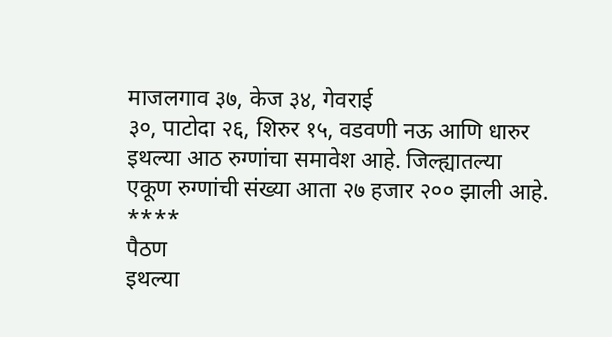माजलगाव ३७, केज ३४, गेवराई
३०, पाटोदा २६, शिरुर १५, वडवणी नऊ आणि धारुर इथल्या आठ रुग्णांचा समावेश आहे. जिल्ह्यातल्या
एकूण रुग्णांची संख्या आता २७ हजार २०० झाली आहे.
****
पैठण
इथल्या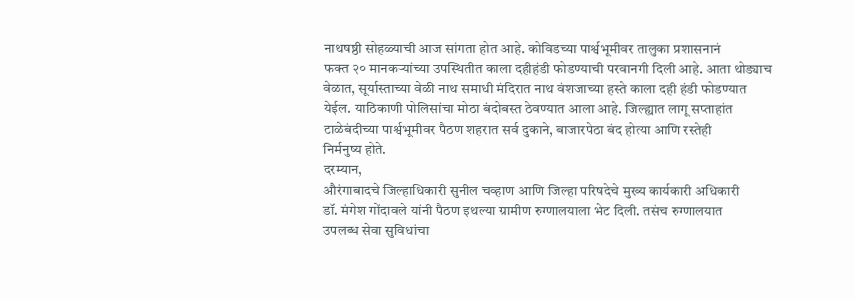नाथषष्ठी सोहळ्याची आज सांगता होत आहे. कोविडच्या पार्श्वभूमीवर तालुका प्रशासनानं
फक्त २० मानकऱ्यांच्या उपस्थितीत काला दहीहंडी फोडण्याची परवानगी दिली आहे. आता थोड्याच
वेळात, सूर्यास्ताच्या वेळी नाथ समाधी मंदिरात नाथ वंशजाच्या हस्ते काला दही हंडी फोडण्यात
येईल. याठिकाणी पोलिसांचा मोठा बंदोबस्त ठेवण्यात आला आहे. जिल्ह्यात लागू सप्ताहांत
टाळेबंदीच्या पार्श्वभूमीवर पैठण शहरात सर्व दुकाने, बाजारपेठा बंद होत्या आणि रस्तेही
निर्मनुष्य होते.
दरम्यान,
औरंगाबादचे जिल्हाधिकारी सुनील चव्हाण आणि जिल्हा परिषदेचे मुख्य कार्यकारी अधिकारी
डॉ. मंगेश गोंदावले यांनी पैठण इथल्या ग्रामीण रुग्णालयाला भेट दिली. तसंच रुग्णालयात
उपलब्ध सेवा सुविधांचा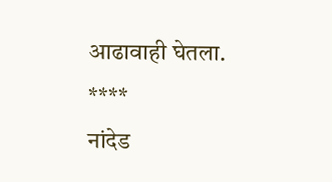आढावाही घेतला.
****
नांदेड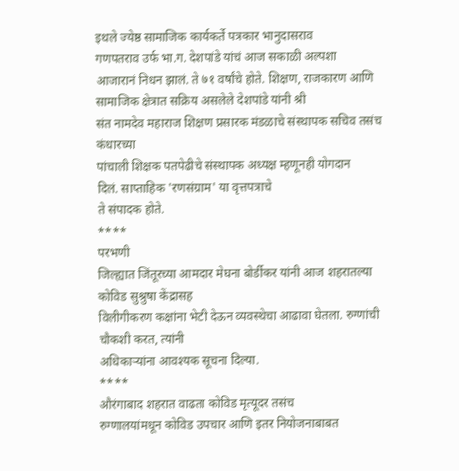इथले ज्येष्ठ सामाजिक कार्यकर्ते पत्रकार भानुदासराव
गणपतराव उर्फ भा.ग. देशपांडे यांचं आज सकाळी अल्पशा
आजारानं निधन झालं. ते ७१ वर्षांचे होते. शिक्षण, राजकारण आणि सामाजिक क्षेत्रात सक्रिय असलेले देशपांडे यांनी श्री
संत नामदेव महाराज शिक्षण प्रसारक मंडळाचे संस्थापक सचिव तसंच कंधारच्या
पांचाली शिक्षक पतपेढीचे संस्थापक अध्यक्ष म्हणूनही योगदान
दिलं. साप्ताहिक 'रणसंग्राम' या वृत्तपत्राचे
ते संपादक होते.
****
परभणी
जिल्ह्यात जिंतूरच्या आमदार मेघना बोर्डीकर यांनी आज शहरातल्या कोविड सुश्रुषा केंद्रासह
विलीगीकरण कक्षांना भेटी देऊन व्यवस्थेचा आढावा घेतला. रुग्णांची चौकशी करत, त्यांनी
अधिकाऱ्यांना आवश्यक सूचना दिल्या.
****
औरंगाबाद शहरात वाढता कोविड मृत्यूदर तसंच
रुग्णालयांमधून कोविड उपचार आणि इतर नियोजनाबाबत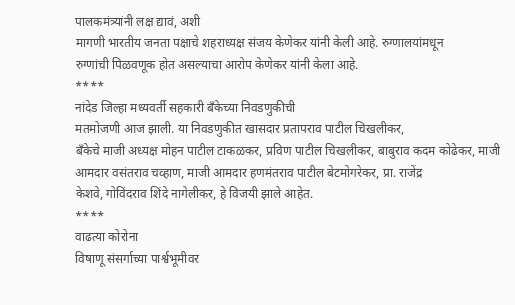पालकमंत्र्यांनी लक्ष द्यावं, अशी
मागणी भारतीय जनता पक्षाचे शहराध्यक्ष संजय केणेकर यांनी केली आहे. रुग्णालयांमधून
रुग्णांची पिळवणूक होत असल्याचा आरोप केणेकर यांनी केला आहे.
****
नांदेड जिल्हा मध्यवर्ती सहकारी बँकेच्या निवडणुकीची
मतमोजणी आज झाली. या निवडणुकीत खासदार प्रतापराव पाटील चिखलीकर,
बँकेचे माजी अध्यक्ष मोहन पाटील टाकळकर, प्रविण पाटील चिखलीकर, बाबुराव कदम कोढेकर, माजी आमदार वसंतराव चव्हाण, माजी आमदार हणमंतराव पाटील बेटमोगरेकर, प्रा. राजेंद्र
केशवे, गोविंदराव शिंदे नागेलीकर, हे विजयी झाले आहेत.
****
वाढत्या कोरोना
विषाणू संसर्गाच्या पार्श्वभूमीवर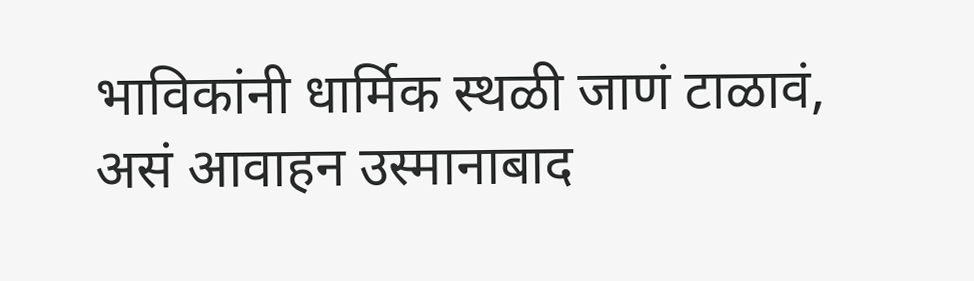भाविकांनी धार्मिक स्थळी जाणं टाळावं, असं आवाहन उस्मानाबाद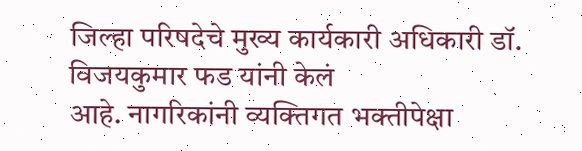जिल्हा परिषदेचे मुख्य कार्यकारी अधिकारी डॉ. विजयकुमार फड यांनी केलं
आहे. नागरिकांनी व्यक्तिगत भक्तीपेक्षा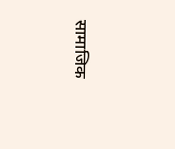सामाजिक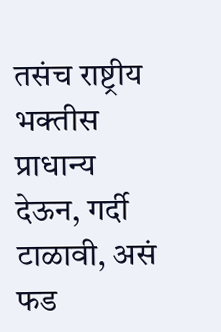तसंच राष्ट्रीय भक्तीस
प्राधान्य देऊन, गर्दी टाळावी, असं फड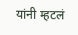यांनी म्हटलं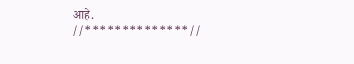आहे.
//**************//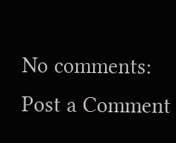No comments:
Post a Comment